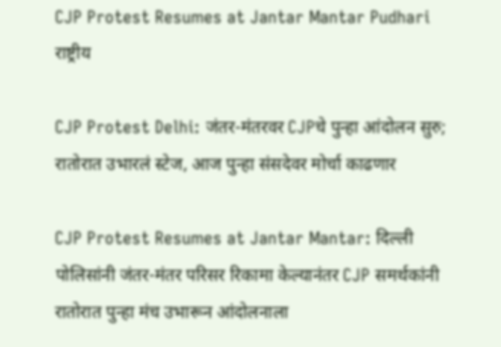CJP Protest Resumes at Jantar Mantar Pudhari
राष्ट्रीय

CJP Protest Delhi: जंतर-मंतरवर CJPचे पुन्हा आंदोलन सुरु; रातोरात उभारलं स्टेज, आज पुन्हा संसदेवर मोर्चा काढणार

CJP Protest Resumes at Jantar Mantar: दिल्ली पोलिसांनी जंतर-मंतर परिसर रिकामा केल्यानंतर CJP समर्थकांनी रातोरात पुन्हा मंच उभारून आंदोलनाला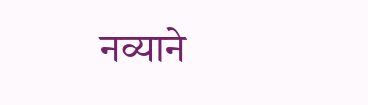नव्याने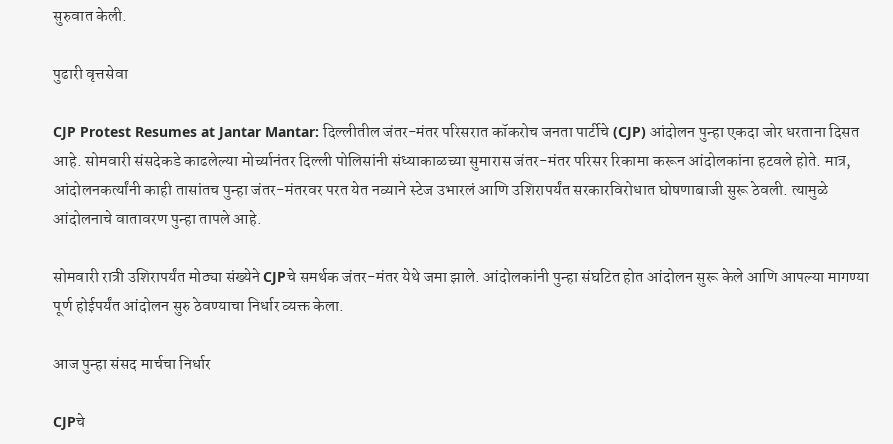सुरुवात केली.

पुढारी वृत्तसेवा

CJP Protest Resumes at Jantar Mantar: दिल्लीतील जंतर-मंतर परिसरात कॉकरोच जनता पार्टीचे (CJP) आंदोलन पुन्हा एकदा जोर धरताना दिसत आहे. सोमवारी संसदेकडे काढलेल्या मोर्च्यानंतर दिल्ली पोलिसांनी संध्याकाळच्या सुमारास जंतर-मंतर परिसर रिकामा करून आंदोलकांना हटवले होते. मात्र, आंदोलनकर्त्यांनी काही तासांतच पुन्हा जंतर-मंतरवर परत येत नव्याने स्टेज उभारलं आणि उशिरापर्यंत सरकारविरोधात घोषणाबाजी सुरू ठेवली. त्यामुळे आंदोलनाचे वातावरण पुन्हा तापले आहे.

सोमवारी रात्री उशिरापर्यंत मोठ्या संख्येने CJPचे समर्थक जंतर-मंतर येथे जमा झाले. आंदोलकांनी पुन्हा संघटित होत आंदोलन सुरू केले आणि आपल्या मागण्या पूर्ण होईपर्यंत आंदोलन सुरु ठेवण्याचा निर्धार व्यक्त केला.

आज पुन्हा संसद मार्चचा निर्धार

CJPचे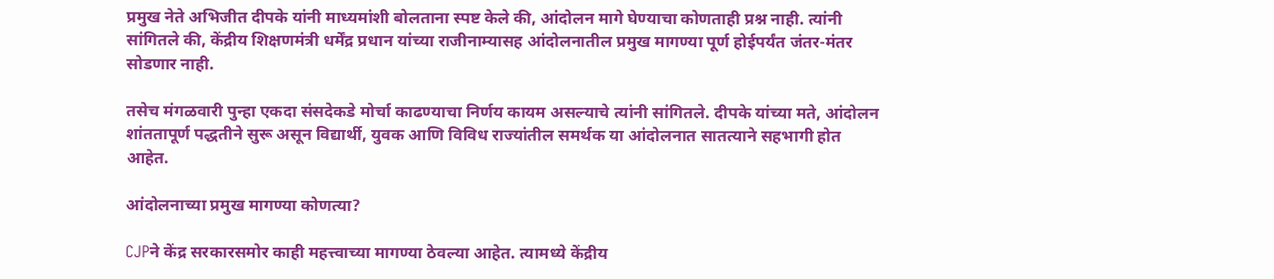प्रमुख नेते अभिजीत दीपके यांनी माध्यमांशी बोलताना स्पष्ट केले की, आंदोलन मागे घेण्याचा कोणताही प्रश्न नाही. त्यांनी सांगितले की, केंद्रीय शिक्षणमंत्री धर्मेंद्र प्रधान यांच्या राजीनाम्यासह आंदोलनातील प्रमुख मागण्या पूर्ण होईपर्यंत जंतर-मंतर सोडणार नाही.

तसेच मंगळवारी पुन्हा एकदा संसदेकडे मोर्चा काढण्याचा निर्णय कायम असल्याचे त्यांनी सांगितले. दीपके यांच्या मते, आंदोलन शांततापूर्ण पद्धतीने सुरू असून विद्यार्थी, युवक आणि विविध राज्यांतील समर्थक या आंदोलनात सातत्याने सहभागी होत आहेत.

आंदोलनाच्या प्रमुख मागण्या कोणत्या?

CJPने केंद्र सरकारसमोर काही महत्त्वाच्या मागण्या ठेवल्या आहेत. त्यामध्ये केंद्रीय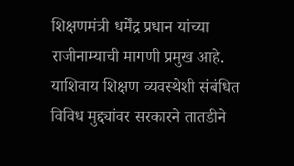शिक्षणमंत्री धर्मेंद्र प्रधान यांच्या राजीनाम्याची मागणी प्रमुख आहे. याशिवाय शिक्षण व्यवस्थेशी संबंधित विविध मुद्द्यांवर सरकारने तातडीने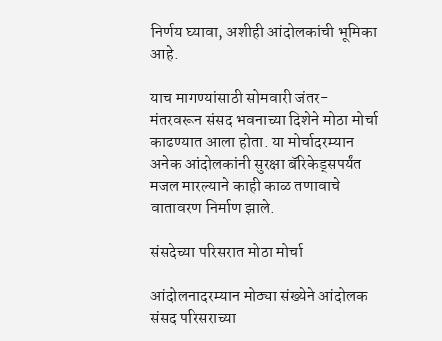निर्णय घ्यावा, अशीही आंदोलकांची भूमिका आहे.

याच मागण्यांसाठी सोमवारी जंतर-मंतरवरून संसद भवनाच्या दिशेने मोठा मोर्चा काढण्यात आला होता. या मोर्चादरम्यान अनेक आंदोलकांनी सुरक्षा बॅरिकेड्सपर्यंत मजल मारल्याने काही काळ तणावाचे वातावरण निर्माण झाले.

संसदेच्या परिसरात मोठा मोर्चा

आंदोलनादरम्यान मोठ्या संख्येने आंदोलक संसद परिसराच्या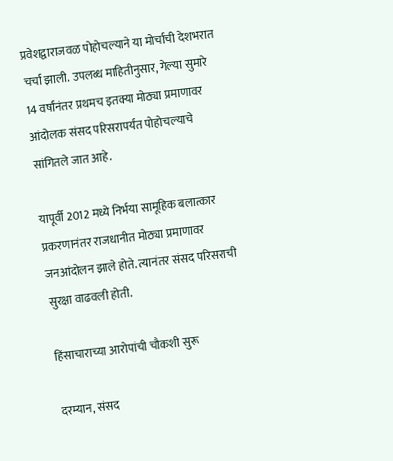प्रवेशद्वाराजवळ पोहोचल्याने या मोर्चाची देशभरात चर्चा झाली. उपलब्ध माहितीनुसार, गेल्या सुमारे 14 वर्षांनंतर प्रथमच इतक्या मोठ्या प्रमाणावर आंदोलक संसद परिसरापर्यंत पोहोचल्याचे सांगितले जात आहे.

यापूर्वी 2012 मध्ये निर्भया सामूहिक बलात्कार प्रकरणानंतर राजधानीत मोठ्या प्रमाणावर जनआंदोलन झाले होते. त्यानंतर संसद परिसराची सुरक्षा वाढवली होती.

हिंसाचाराच्या आरोपांची चौकशी सुरू

दरम्यान, संसद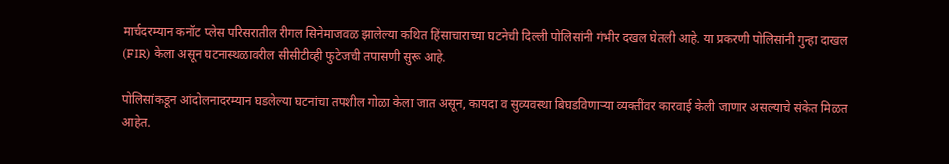मार्चदरम्यान कनॉट प्लेस परिसरातील रीगल सिनेमाजवळ झालेल्या कथित हिंसाचाराच्या घटनेची दिल्ली पोलिसांनी गंभीर दखल घेतली आहे. या प्रकरणी पोलिसांनी गुन्हा दाखल (FIR) केला असून घटनास्थळावरील सीसीटीव्ही फुटेजची तपासणी सुरू आहे.

पोलिसांकडून आंदोलनादरम्यान घडलेल्या घटनांचा तपशील गोळा केला जात असून, कायदा व सुव्यवस्था बिघडविणाऱ्या व्यक्तींवर कारवाई केली जाणार असल्याचे संकेत मिळत आहेत.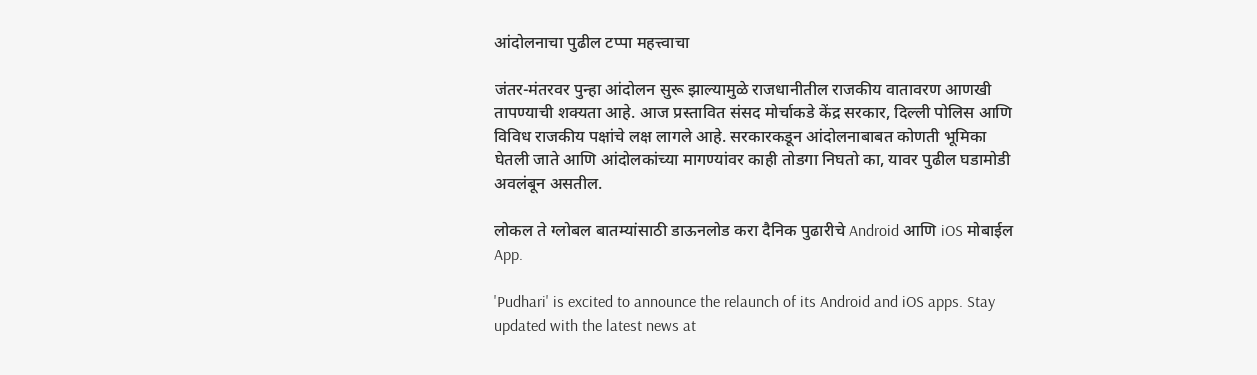आंदोलनाचा पुढील टप्पा महत्त्वाचा

जंतर-मंतरवर पुन्हा आंदोलन सुरू झाल्यामुळे राजधानीतील राजकीय वातावरण आणखी तापण्याची शक्यता आहे. आज प्रस्तावित संसद मोर्चाकडे केंद्र सरकार, दिल्ली पोलिस आणि विविध राजकीय पक्षांचे लक्ष लागले आहे. सरकारकडून आंदोलनाबाबत कोणती भूमिका घेतली जाते आणि आंदोलकांच्या मागण्यांवर काही तोडगा निघतो का, यावर पुढील घडामोडी अवलंबून असतील.

लोकल ते ग्लोबल बातम्यांसाठी डाऊनलोड करा दैनिक पुढारीचे Android आणि iOS मोबाईल App.

'Pudhari' is excited to announce the relaunch of its Android and iOS apps. Stay updated with the latest news at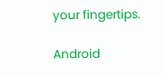your fingertips.

Android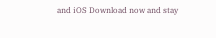and iOS Download now and stay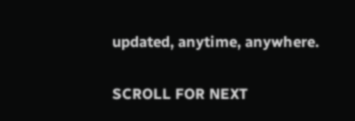updated, anytime, anywhere.

SCROLL FOR NEXT